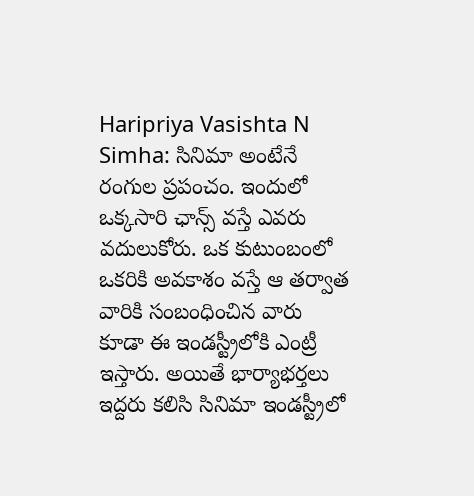Haripriya Vasishta N Simha: సినిమా అంటేనే రంగుల ప్రపంచం. ఇందులో ఒక్కసారి ఛాన్స్ వస్తే ఎవరు వదులుకోరు. ఒక కుటుంబంలో ఒకరికి అవకాశం వస్తే ఆ తర్వాత వారికి సంబంధించిన వారు కూడా ఈ ఇండస్ట్రీలోకి ఎంట్రీ ఇస్తారు. అయితే భార్యాభర్తలు ఇద్దరు కలిసి సినిమా ఇండస్ట్రీలో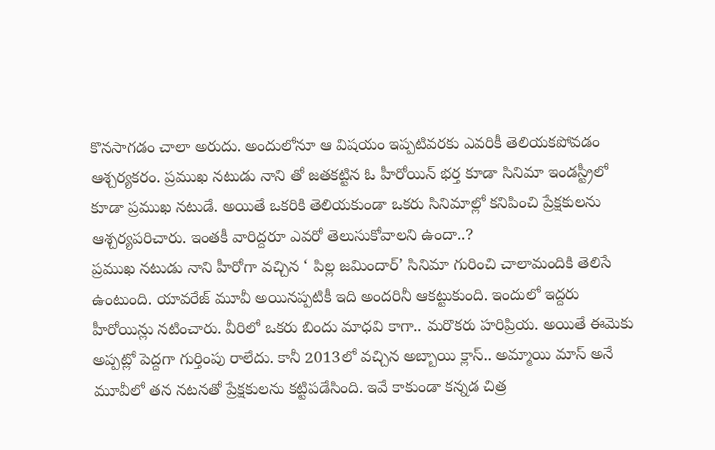కొనసాగడం చాలా అరుదు. అందులోనూ ఆ విషయం ఇప్పటివరకు ఎవరికీ తెలియకపోవడం ఆశ్చర్యకరం. ప్రముఖ నటుడు నాని తో జతకట్టిన ఓ హీరోయిన్ భర్త కూడా సినిమా ఇండస్ట్రీలో కూడా ప్రముఖ నటుడే. అయితే ఒకరికి తెలియకుండా ఒకరు సినిమాల్లో కనిపించి ప్రేక్షకులను ఆశ్చర్యపరిచారు. ఇంతకీ వారిద్దరూ ఎవరో తెలుసుకోవాలని ఉందా..?
ప్రముఖ నటుడు నాని హీరోగా వచ్చిన ‘ పిల్ల జమిందార్’ సినిమా గురించి చాలామందికి తెలిసే ఉంటుంది. యావరేజ్ మూవీ అయినప్పటికీ ఇది అందరినీ ఆకట్టుకుంది. ఇందులో ఇద్దరు హీరోయిన్లు నటించారు. వీరిలో ఒకరు బిందు మాధవి కాగా.. మరొకరు హరిప్రియ. అయితే ఈమెకు అప్పట్లో పెద్దగా గుర్తింపు రాలేదు. కానీ 2013లో వచ్చిన అబ్బాయి క్లాస్.. అమ్మాయి మాస్ అనే మూవీలో తన నటనతో ప్రేక్షకులను కట్టిపడేసింది. ఇవే కాకుండా కన్నడ చిత్ర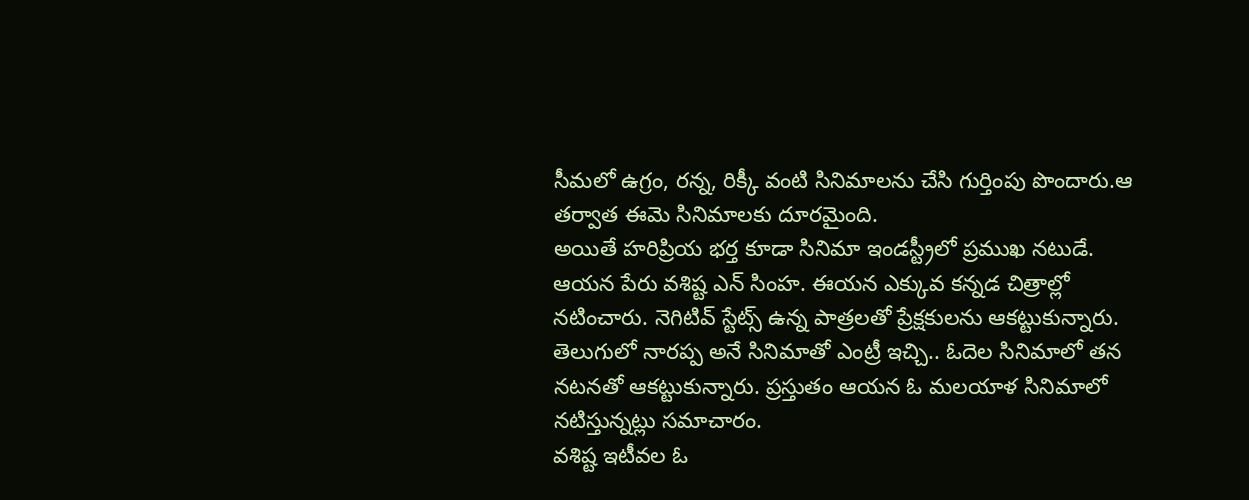సీమలో ఉగ్రం, రన్న, రిక్కీ వంటి సినిమాలను చేసి గుర్తింపు పొందారు.ఆ తర్వాత ఈమె సినిమాలకు దూరమైంది.
అయితే హరిప్రియ భర్త కూడా సినిమా ఇండస్ట్రీలో ప్రముఖ నటుడే. ఆయన పేరు వశిష్ట ఎన్ సింహ. ఈయన ఎక్కువ కన్నడ చిత్రాల్లో నటించారు. నెగిటివ్ స్టేట్స్ ఉన్న పాత్రలతో ప్రేక్షకులను ఆకట్టుకున్నారు. తెలుగులో నారప్ప అనే సినిమాతో ఎంట్రీ ఇచ్చి.. ఓదెల సినిమాలో తన నటనతో ఆకట్టుకున్నారు. ప్రస్తుతం ఆయన ఓ మలయాళ సినిమాలో నటిస్తున్నట్లు సమాచారం.
వశిష్ట ఇటీవల ఓ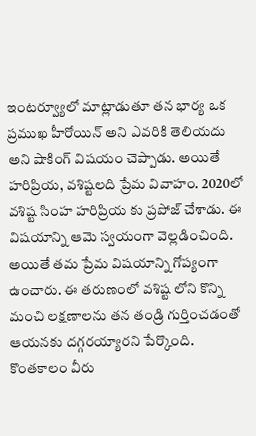ఇంటర్వ్యూలో మాట్లాడుతూ తన భార్య ఒక ప్రముఖ హీరోయిన్ అని ఎవరికి తెలియదు అని షాకింగ్ విషయం చెప్పాడు. అయితే హరిప్రియ, వశిష్టలది ప్రేమ వివాహం. 2020లో వశిష్ట సింహ హరిప్రియ కు ప్రపోజ్ చేశాడు. ఈ విషయాన్ని ఆమె స్వయంగా వెల్లడించింది. అయితే తమ ప్రేమ విషయాన్ని గోప్యంగా ఉంచారు. ఈ తరుణంలో వశిష్ట లోని కొన్ని మంచి లక్షణాలను తన తండ్రి గుర్తించడంతో ఆయనకు దగ్గరయ్యారని పేర్కొంది. కొంతకాలం వీరు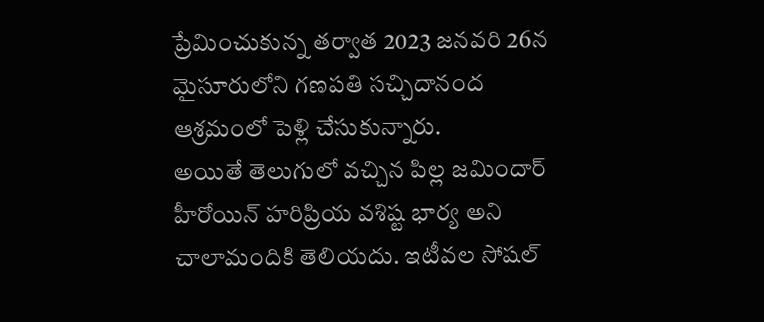ప్రేమించుకున్న తర్వాత 2023 జనవరి 26న మైసూరులోని గణపతి సచ్చిదానంద ఆశ్రమంలో పెళ్లి చేసుకున్నారు.
అయితే తెలుగులో వచ్చిన పిల్ల జమిందార్ హీరోయిన్ హరిప్రియ వశిష్ట భార్య అని చాలామందికి తెలియదు. ఇటీవల సోషల్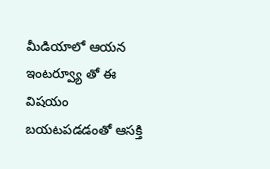మీడియాలో ఆయన ఇంటర్వ్యూ తో ఈ విషయం బయటపడడంతో ఆసక్తి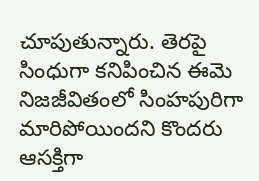చూపుతున్నారు. తెరపై సింధుగా కనిపించిన ఈమె నిజజీవితంలో సింహపురిగా మారిపోయిందని కొందరు ఆసక్తిగా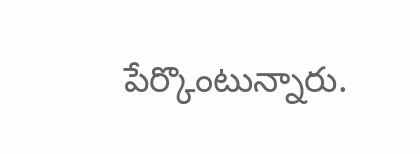పేర్కొంటున్నారు.